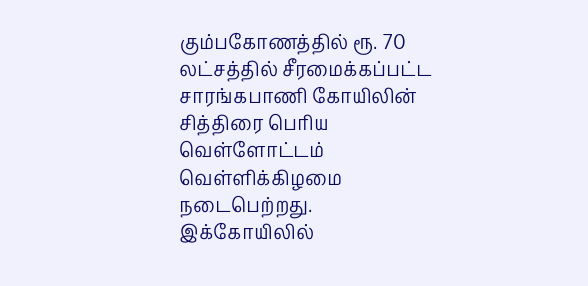கும்பகோணத்தில் ரூ. 70 லட்சத்தில் சீரமைக்கப்பட்ட சாரங்கபாணி கோயிலின் சித்திரை பெரிய வெள்ளோட்டம் வெள்ளிக்கிழமை நடைபெற்றது.
இக்கோயிலில்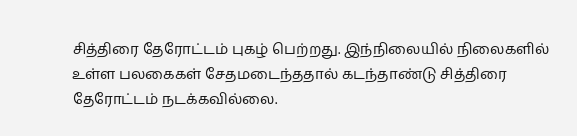சித்திரை தேரோட்டம் புகழ் பெற்றது. இந்நிலையில் நிலைகளில் உள்ள பலகைகள் சேதமடைந்ததால் கடந்தாண்டு சித்திரை தேரோட்டம் நடக்கவில்லை.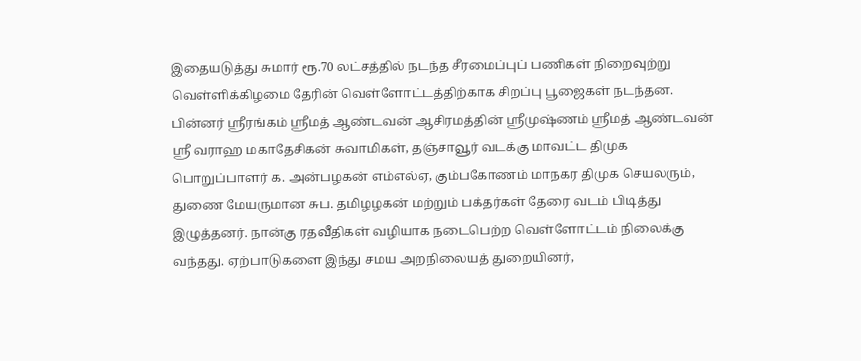இதையடுத்து சுமார் ரூ.70 லட்சத்தில் நடந்த சீரமைப்புப் பணிகள் நிறைவுற்று வெள்ளிக்கிழமை தேரின் வெள்ளோட்டத்திற்காக சிறப்பு பூஜைகள் நடந்தன.
பின்னர் ஸ்ரீரங்கம் ஸ்ரீமத் ஆண்டவன் ஆசிரமத்தின் ஸ்ரீமுஷ்ணம் ஸ்ரீமத் ஆண்டவன் ஸ்ரீ வராஹ மகாதேசிகன் சுவாமிகள், தஞ்சாவூர் வடக்கு மாவட்ட திமுக பொறுப்பாளர் க. அன்பழகன் எம்எல்ஏ, கும்பகோணம் மாநகர திமுக செயலரும், துணை மேயருமான சுப. தமிழழகன் மற்றும் பக்தர்கள் தேரை வடம் பிடித்து இழுத்தனர். நான்கு ரதவீதிகள் வழியாக நடைபெற்ற வெள்ளோட்டம் நிலைக்கு வந்தது. ஏற்பாடுகளை இந்து சமய அறநிலையத் துறையினர்,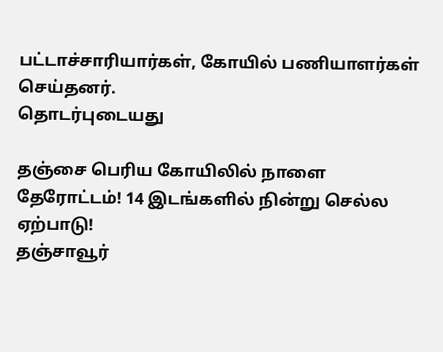பட்டாச்சாரியார்கள், கோயில் பணியாளர்கள் செய்தனர்.
தொடர்புடையது

தஞ்சை பெரிய கோயிலில் நாளை தேரோட்டம்! 14 இடங்களில் நின்று செல்ல ஏற்பாடு!
தஞ்சாவூர்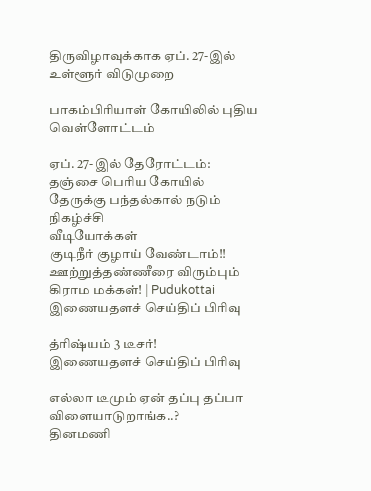திருவிழாவுக்காக ஏப். 27-இல் உள்ளூர் விடுமுறை

பாகம்பிரியாள் கோயிலில் புதிய வெள்ளோட்டம்

ஏப். 27-இல் தேரோட்டம்: தஞ்சை பெரிய கோயில் தேருக்கு பந்தல்கால் நடும் நிகழ்ச்சி
வீடியோக்கள்
குடிநீர் குழாய் வேண்டாம்!! ஊற்றுத்தண்ணீரை விரும்பும் கிராம மக்கள்! | Pudukottai
இணையதளச் செய்திப் பிரிவு

த்ரிஷ்யம் 3 டீசர்!
இணையதளச் செய்திப் பிரிவு

எல்லா டீமும் ஏன் தப்பு தப்பா விளையாடுறாங்க..?
தினமணி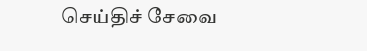செய்திச் சேவை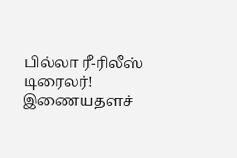பில்லா ரீ-ரிலீஸ் டிரைலர்!
இணையதளச்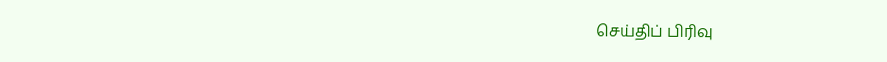செய்திப் பிரிவு